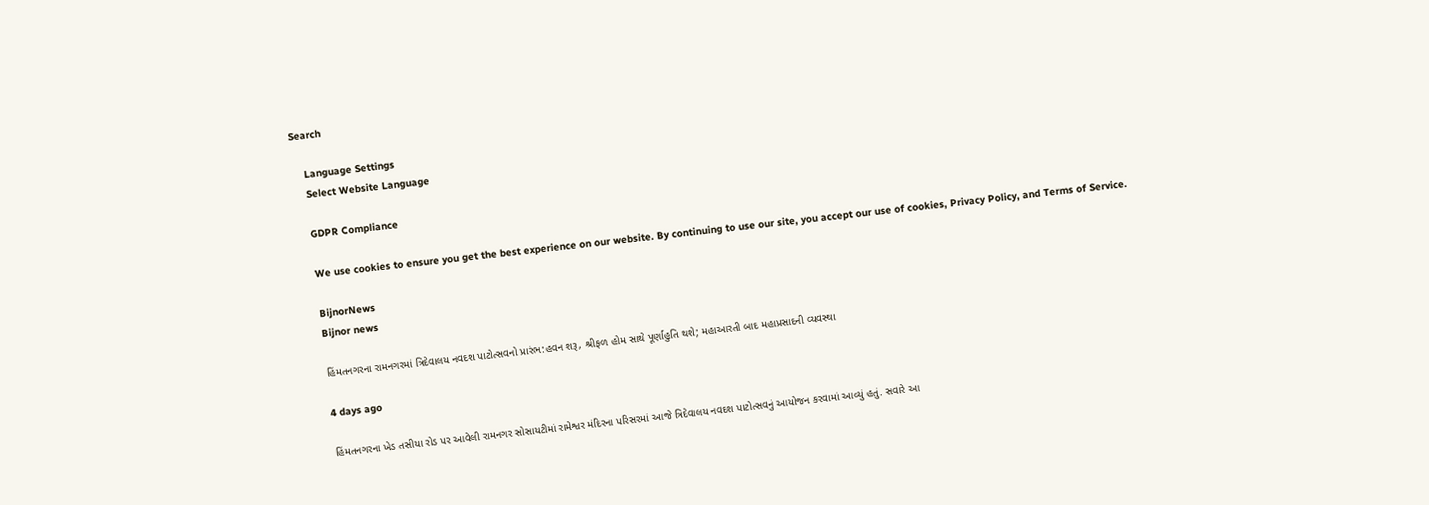Search

    Language Settings
    Select Website Language

    GDPR Compliance

    We use cookies to ensure you get the best experience on our website. By continuing to use our site, you accept our use of cookies, Privacy Policy, and Terms of Service.

    BijnorNews
    Bijnor news

    હિંમતનગરના રામનગરમાં ત્રિદેવાલય નવદશ પાટોત્સવનો પ્રારંભ:હવન શરૂ, શ્રીફળ હોમ સાથે પૂર્ણાહુતિ થશે; મહાઆરતી બાદ મહાપ્રસાદની વ્યવસ્થા

    4 days ago

    હિંમતનગરના ખેડ તસીયા રોડ પર આવેલી રામનગર સોસાયટીમાં રામેશ્વર મંદિરના પરિસરમાં આજે ત્રિદેવાલય નવદશ પાટોત્સવનું આયોજન કરવામાં આવ્યું હતું. સવારે આ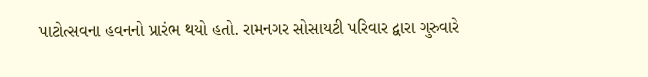પાટોત્સવના હવનનો પ્રારંભ થયો હતો. રામનગર સોસાયટી પરિવાર દ્વારા ગુરુવારે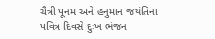ચૈત્રી પૂનમ અને હનુમાન જયંતિના પવિત્ર દિવસે દુઃખ ભંજન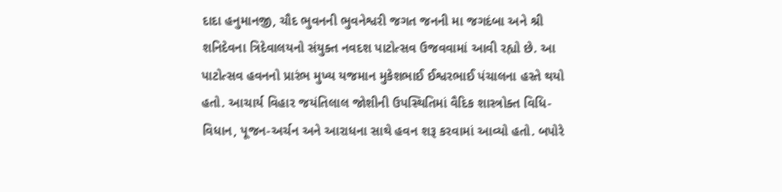દાદા હનુમાનજી, ચૌદ ભુવનની ભુવનેશ્વરી જગત જનની મા જગદંબા અને શ્રી શનિદેવના ત્રિદેવાલયનો સંયુક્ત નવદશ પાટોત્સવ ઉજવવામાં આવી રહ્યો છે. આ પાટોત્સવ હવનનો પ્રારંભ મુખ્ય યજમાન મુકેશભાઈ ઈશ્વરભાઈ પંચાલના હસ્તે થયો હતો. આચાર્ય વિહાર જયંતિલાલ જોશીની ઉપસ્થિતિમાં વૈદિક શાસ્ત્રોક્ત વિધિ-વિધાન, પૂજન-અર્ચન અને આરાધના સાથે હવન શરૂ કરવામાં આવ્યો હતો. બપોરે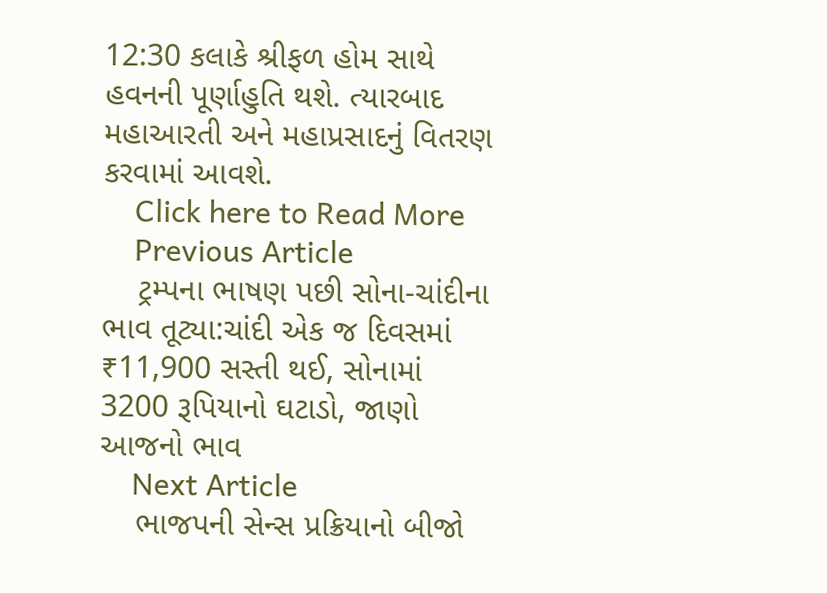12:30 કલાકે શ્રીફળ હોમ સાથે હવનની પૂર્ણાહુતિ થશે. ત્યારબાદ મહાઆરતી અને મહાપ્રસાદનું વિતરણ કરવામાં આવશે.
    Click here to Read More
    Previous Article
    ટ્રમ્પના ભાષણ પછી સોના-ચાંદીના ભાવ તૂટ્યા:ચાંદી એક જ દિવસમાં ₹11,900 સસ્તી થઈ, સોનામાં 3200 રૂપિયાનો ઘટાડો, જાણો આજનો ભાવ
    Next Article
    ભાજપની સેન્સ પ્રક્રિયાનો બીજો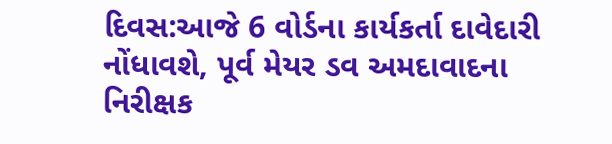દિવસ:આજે 6 વોર્ડના કાર્યકર્તા દાવેદારી નોંધાવશે, પૂર્વ મેયર ડવ અમદાવાદના નિરીક્ષક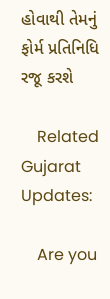હોવાથી તેમનું ફોર્મ પ્રતિનિધિ રજૂ કરશે

    Related Gujarat Updates:

    Are you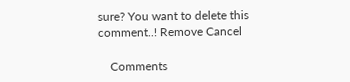sure? You want to delete this comment..! Remove Cancel

    Comments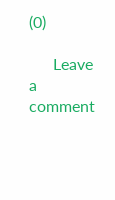(0)

      Leave a comment